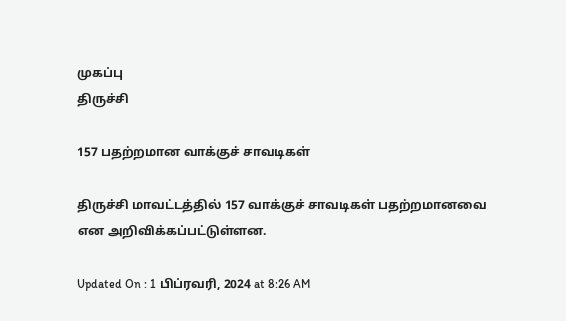முகப்பு
திருச்சி

157 பதற்றமான வாக்குச் சாவடிகள்

திருச்சி மாவட்டத்தில் 157 வாக்குச் சாவடிகள் பதற்றமானவை என அறிவிக்கப்பட்டுள்ளன.

Updated On : 1 பிப்ரவரி, 2024 at 8:26 AM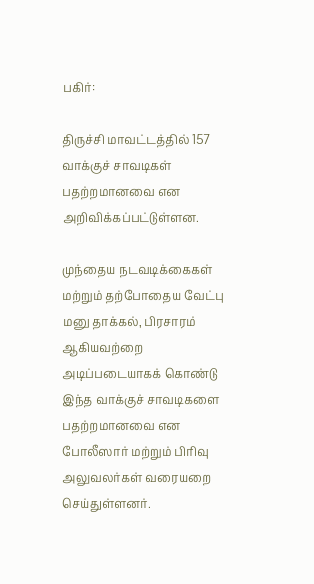பகிர்:

திருச்சி மாவட்டத்தில் 157 வாக்குச் சாவடிகள் பதற்றமானவை என அறிவிக்கப்பட்டுள்ளன.

முந்தைய நடவடிக்கைகள் மற்றும் தற்போதைய வேட்பு மனு தாக்கல், பிரசாரம் ஆகியவற்றை அடிப்படையாகக் கொண்டு இந்த வாக்குச் சாவடிகளை பதற்றமானவை என போலீஸார் மற்றும் பிரிவு அலுவலர்கள் வரையறை செய்துள்ளனர்.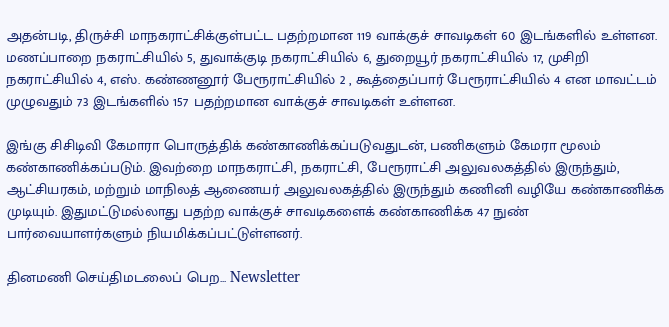அதன்படி, திருச்சி மாநகராட்சிக்குள்பட்ட பதற்றமான 119 வாக்குச் சாவடிகள் 60 இடங்களில் உள்ளன. மணப்பாறை நகராட்சியில் 5, துவாக்குடி நகராட்சியில் 6, துறையூர் நகராட்சியில் 17, முசிறி நகராட்சியில் 4, எஸ். கண்ணனூர் பேரூராட்சியில் 2 , கூத்தைப்பார் பேரூராட்சியில் 4 என மாவட்டம் முழுவதும் 73 இடங்களில் 157 பதற்றமான வாக்குச் சாவடிகள் உள்ளன.

இங்கு சிசிடிவி கேமாரா பொருத்திக் கண்காணிக்கப்படுவதுடன், பணிகளும் கேமரா மூலம் கண்காணிக்கப்படும். இவற்றை மாநகராட்சி, நகராட்சி, பேரூராட்சி அலுவலகத்தில் இருந்தும், ஆட்சியரகம், மற்றும் மாநிலத் ஆணையர் அலுவலகத்தில் இருந்தும் கணினி வழியே கண்காணிக்க முடியும். இதுமட்டுமல்லாது பதற்ற வாக்குச் சாவடிகளைக் கண்காணிக்க 47 நுண் பார்வையாளர்களும் நியமிக்கப்பட்டுள்ளனர்.

தினமணி செய்திமடலைப் பெற... Newsletter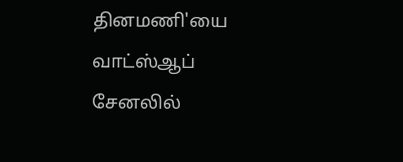தினமணி'யை வாட்ஸ்ஆப் சேனலில்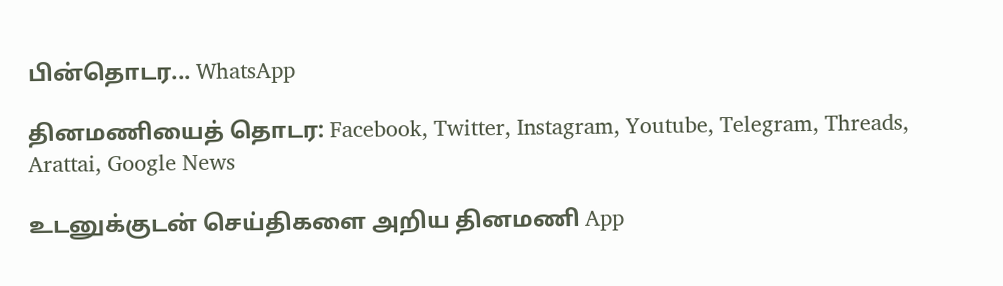பின்தொடர... WhatsApp

தினமணியைத் தொடர: Facebook, Twitter, Instagram, Youtube, Telegram, Threads, Arattai, Google News

உடனுக்குடன் செய்திகளை அறிய தினமணி App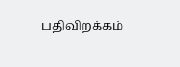பதிவிறக்கம்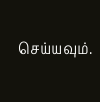செய்யவும்.